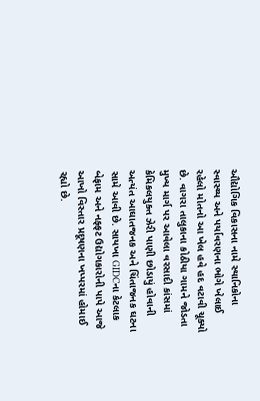ઔદ્યોગિક વિકાસના નામે સ્થાનિકોના સ્વાસ્થ્ય અને પર્યાવરણના ભોગે ખેલાઈ રહેલો મોતનો આ ખેલ હવે હદ વટાવી ચૂક્યો છે. વાગરા તાલુકાના કોઠીયા ગામને જોડતા મુખ્ય માર્ગ પર આવેલા વરસાદી કાંસમાં કેમિકલયુક્ત ઝેરી પાણી છોડાયું હોવાની અત્યંત આઘાતજનક અને ચિંતાજનક ઘટના સામે આવી છે. સાયખા GIDCના કેટલાક બેફામ અને નફ્ફટ ઉદ્યોગકારોની પાપે આજે આખો વિસ્તાર પ્રદૂષણના ખપ્પરમાં હોમાઈ રહ્યો છે.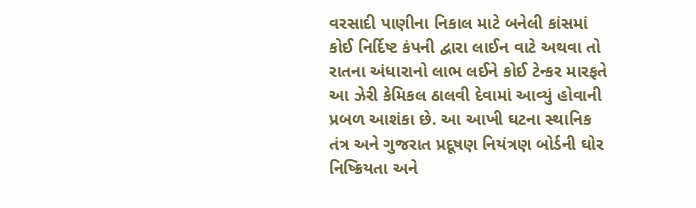વરસાદી પાણીના નિકાલ માટે બનેલી કાંસમાં કોઈ નિર્દિષ્ટ કંપની દ્વારા લાઈન વાટે અથવા તો રાતના અંધારાનો લાભ લઈને કોઈ ટેન્કર મારફતે આ ઝેરી કેમિકલ ઠાલવી દેવામાં આવ્યું હોવાની પ્રબળ આશંકા છે. આ આખી ઘટના સ્થાનિક તંત્ર અને ગુજરાત પ્રદૂષણ નિયંત્રણ બોર્ડની ઘોર નિષ્ક્રિયતા અને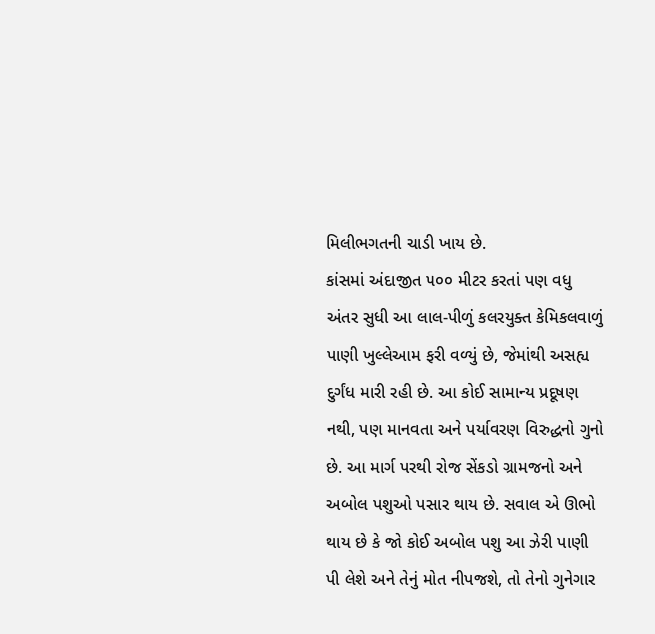મિલીભગતની ચાડી ખાય છે.
કાંસમાં અંદાજીત ૫૦૦ મીટર કરતાં પણ વધુ અંતર સુધી આ લાલ-પીળું કલરયુક્ત કેમિકલવાળું પાણી ખુલ્લેઆમ ફરી વળ્યું છે, જેમાંથી અસહ્ય દુર્ગંધ મારી રહી છે. આ કોઈ સામાન્ય પ્રદૂષણ નથી, પણ માનવતા અને પર્યાવરણ વિરુદ્ધનો ગુનો છે. આ માર્ગ પરથી રોજ સેંકડો ગ્રામજનો અને અબોલ પશુઓ પસાર થાય છે. સવાલ એ ઊભો થાય છે કે જો કોઈ અબોલ પશુ આ ઝેરી પાણી પી લેશે અને તેનું મોત નીપજશે, તો તેનો ગુનેગાર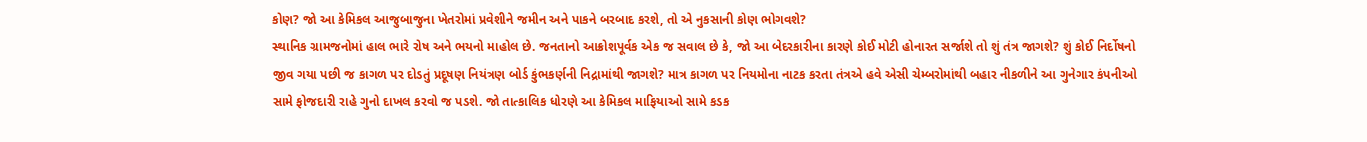કોણ? જો આ કેમિકલ આજુબાજુના ખેતરોમાં પ્રવેશીને જમીન અને પાકને બરબાદ કરશે, તો એ નુકસાની કોણ ભોગવશે?
સ્થાનિક ગ્રામજનોમાં હાલ ભારે રોષ અને ભયનો માહોલ છે. જનતાનો આક્રોશપૂર્વક એક જ સવાલ છે કે, જો આ બેદરકારીના કારણે કોઈ મોટી હોનારત સર્જાશે તો શું તંત્ર જાગશે? શું કોઈ નિર્દોષનો જીવ ગયા પછી જ કાગળ પર દોડતું પ્રદૂષણ નિયંત્રણ બોર્ડ કુંભકર્ણની નિદ્રામાંથી જાગશે? માત્ર કાગળ પર નિયમોના નાટક કરતા તંત્રએ હવે એસી ચેમ્બરોમાંથી બહાર નીકળીને આ ગુનેગાર કંપનીઓ સામે ફોજદારી રાહે ગુનો દાખલ કરવો જ પડશે. જો તાત્કાલિક ધોરણે આ કેમિકલ માફિયાઓ સામે કડક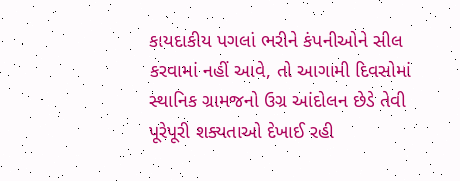કાયદાકીય પગલાં ભરીને કંપનીઓને સીલ કરવામાં નહીં આવે, તો આગામી દિવસોમાં સ્થાનિક ગ્રામજનો ઉગ્ર આંદોલન છેડે તેવી પૂરેપૂરી શક્યતાઓ દેખાઈ રહી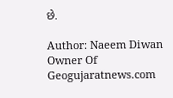છે.

Author: Naeem Diwan
Owner Of Geogujaratnews.com